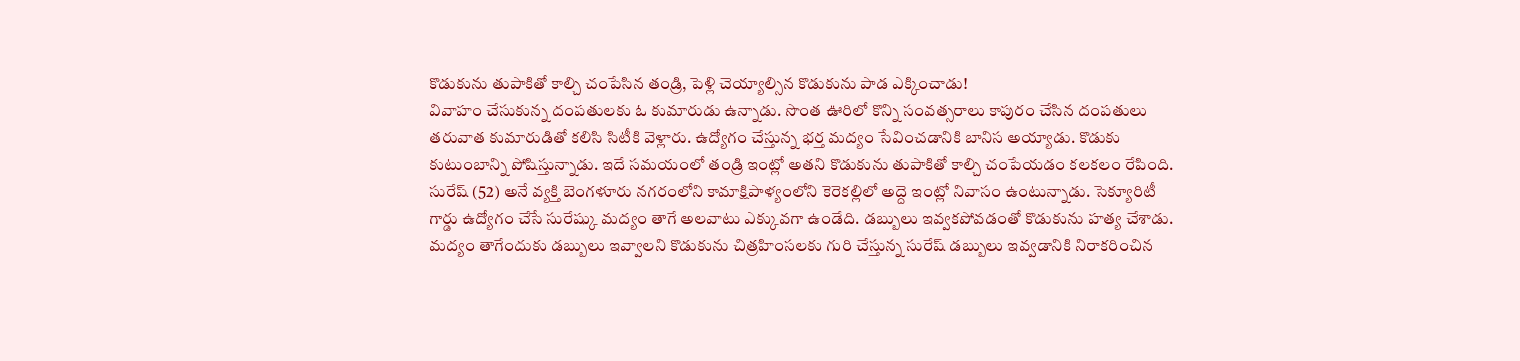కొడుకును తుపాకితో కాల్చి చంపేసిన తండ్రి, పెళ్లి చెయ్యాల్సిన కొడుకును పాడ ఎక్కించాడు!
వివాహం చేసుకున్న దంపతులకు ఓ కుమారుడు ఉన్నాడు. సొంత ఊరిలో కొన్ని సంవత్సరాలు కాపురం చేసిన దంపతులు తరువాత కుమారుడితో కలిసి సిటీకి వెళ్లారు. ఉద్యోగం చేస్తున్న భర్త మద్యం సేవించడానికి బానిస అయ్యాడు. కొడుకు కుటుంబాన్ని పోషిస్తున్నాడు. ఇదే సమయంలో తండ్రి ఇంట్లో అతని కొడుకును తుపాకితో కాల్చి చంపేయడం కలకలం రేపింది.
సురేష్ (52) అనే వ్యక్తి బెంగళూరు నగరంలోని కామాక్షిపాళ్యంలోని కెరెకల్లిలో అద్దె ఇంట్లో నివాసం ఉంటున్నాడు. సెక్యూరిటీ గార్డు ఉద్యోగం చేసే సురేష్కు మద్యం తాగే అలవాటు ఎక్కువగా ఉండేది. డబ్బులు ఇవ్వకపోవడంతో కొడుకును హత్య చేశాడు. మద్యం తాగేందుకు డబ్బులు ఇవ్వాలని కొడుకును చిత్రహింసలకు గురి చేస్తున్న సురేష్ డబ్బులు ఇవ్వడానికి నిరాకరించిన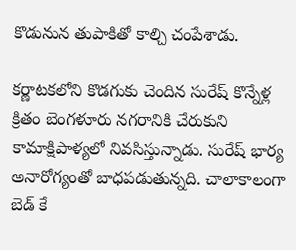కొడునున తుపాకితో కాల్చి చంపేశాడు.

కర్ణాటకలోని కొడగుకు చెందిన సురేష్ కొన్నేళ్ల క్రితం బెంగళూరు నగరానికి చేరుకుని కామాక్షిపాళ్యలో నివసిస్తున్నాడు. సురేష్ భార్య అనారోగ్యంతో బాధపడుతున్నది. చాలాకాలంగా బెడ్ కే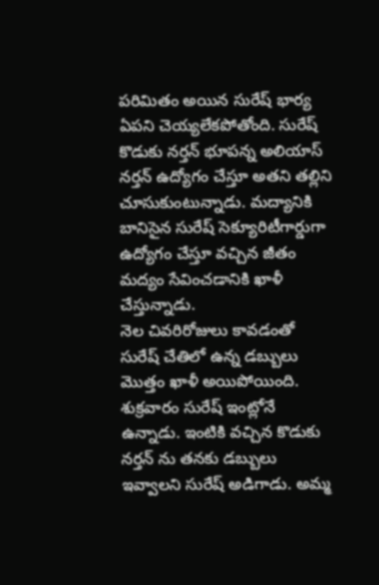పరిమితం అయిన సురేష్ భార్య ఏపని చెయ్యలేకపోతోంది. సురేష్ కొడుకు నర్తన్ భూపన్న అలియాస్ నర్తన్ ఉద్యోగం చేస్తూ అతని తల్లిని చూసుకుంటున్నాడు. మద్యానికి బానిసైన సురేష్ సెక్యూరిటీగార్డుగా ఉద్యోగం చేస్తూ వచ్చిన జీతం మద్యం సేవించడానికి ఖాళీ చేస్తున్నాడు.
నెల చివరిరోజులు కావడంతో సురేష్ చేతిలో ఉన్న డబ్బులు మొత్తం ఖాళీ అయిపోయింది. శుక్రవారం సురేష్ ఇంట్లోనే ఉన్నాడు. ఇంటికి వచ్చిన కొడుకు నర్తన్ ను తనకు డబ్బులు ఇవ్వాలని సురేష్ అడిగాడు. అమ్మ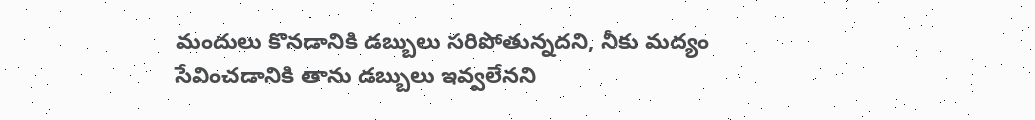మందులు కొనడానికి డబ్బులు సరిపోతున్నదని, నీకు మద్యం సేవించడానికి తాను డబ్బులు ఇవ్వలేనని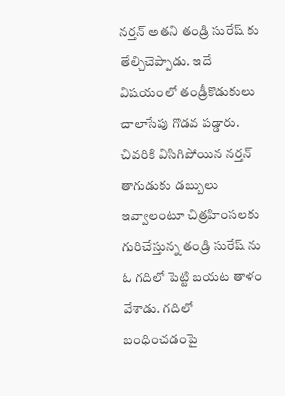నర్తన్ అతని తండ్రి సురేష్ కు తేల్చిచెప్పాడు. ఇదే విషయంలో తండ్రీకొడుకులు చాలాసేపు గొడవ పడ్డారు.
చివరికి విసిగిపోయిన నర్తన్ తాగుడుకు డబ్బులు ఇవ్వాలంటూ చిత్రహింసలకు గురిచేస్తున్న తండ్రి సురేష్ ను ఓ గదిలో పెట్టి బయట తాళం వేశాడు. గదిలో బంధించడంపై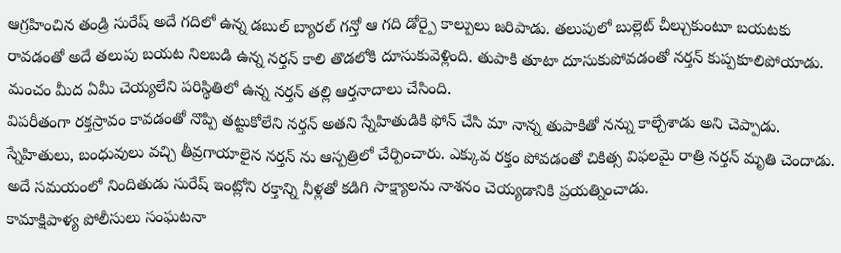ఆగ్రహించిన తండ్రి సురేష్ అదే గదిలో ఉన్న డబుల్ బ్యారల్ గన్తో ఆ గది డోర్పై కాల్పులు జరిపాడు. తలుపులో బుల్లెట్ చీల్చుకుంటూ బయటకు రావడంతో అదే తలుపు బయట నిలబడి ఉన్న నర్తన్ కాలి తొడలోకి దూసుకువెళ్లింది. తుపాకి తూటా దూసుకుపోవడంతో నర్తన్ కుప్పకూలిపోయాడు. మంచం మీద ఏమీ చెయ్యలేని పరిస్థితిలో ఉన్న నర్తన్ తల్లి ఆర్తనాదాలు చేసింది.
విపరీతంగా రక్తస్రావం కావడంతో నొప్పి తట్టుకోలేని నర్తన్ అతని స్నేహితుడికి ఫోన్ చేసి మా నాన్న తుపాకితో నన్ను కాల్చేశాడు అని చెప్పాడు. స్నేహితులు, బంధువులు వచ్చి తీవ్రగాయాలైన నర్తన్ ను ఆస్పత్రిలో చేర్పించారు. ఎక్కువ రక్తం పోవడంతో చికిత్స విఫలమై రాత్రి నర్తన్ మృతి చెందాడు. అదే సమయంలో నిందితుడు సురేష్ ఇంట్లోని రక్తాన్ని నీళ్లతో కడిగి సాక్ష్యాలను నాశనం చెయ్యడానికి ప్రయత్నించాడు.
కామాక్షిపాళ్య పోలీసులు సంఘటనా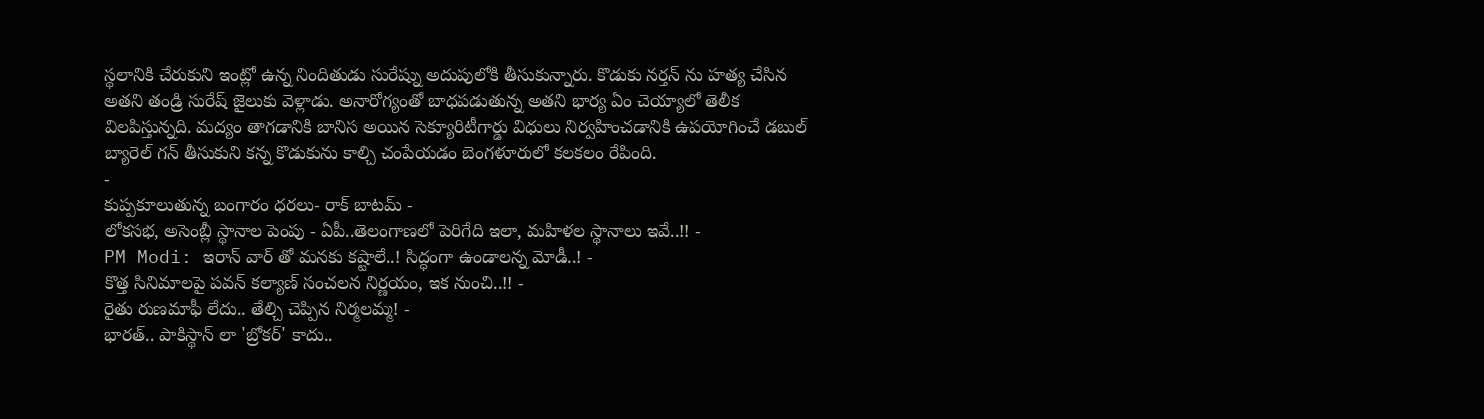స్థలానికి చేరుకుని ఇంట్లో ఉన్న నిందితుడు సురేష్ను అదుపులోకి తీసుకున్నారు. కొడుకు నర్తన్ ను హత్య చేసిన అతని తండ్రి సురేష్ జైలుకు వెళ్లాడు. అనారోగ్యంతో బాధపడుతున్న అతని భార్య ఏం చెయ్యాలో తెలీక విలపిస్తున్నది. మద్యం తాగడానికి బానిస అయిన సెక్యూరిటీగార్డు విధులు నిర్వహించడానికి ఉపయోగించే డబుల్ బ్యారెల్ గన్ తీసుకుని కన్న కొడుకును కాల్చి చంపేయడం బెంగళూరులో కలకలం రేపింది.
-
కుప్పకూలుతున్న బంగారం ధరలు- రాక్ బాటమ్ -
లోకసభ, అసెంబ్లీ స్థానాల పెంపు - ఏపీ..తెలంగాణలో పెరిగేది ఇలా, మహిళల స్థానాలు ఇవే..!! -
PM Modi: ఇరాన్ వార్ తో మనకు కష్టాలే..! సిద్ధంగా ఉండాలన్న మోడీ..! -
కొత్త సినిమాలపై పవన్ కల్యాణ్ సంచలన నిర్ణయం, ఇక నుంచి..!! -
రైతు రుణమాఫీ లేదు.. తేల్చి చెప్పిన నిర్మలమ్మ! -
భారత్.. పాకిస్థాన్ లా 'బ్రోకర్' కాదు..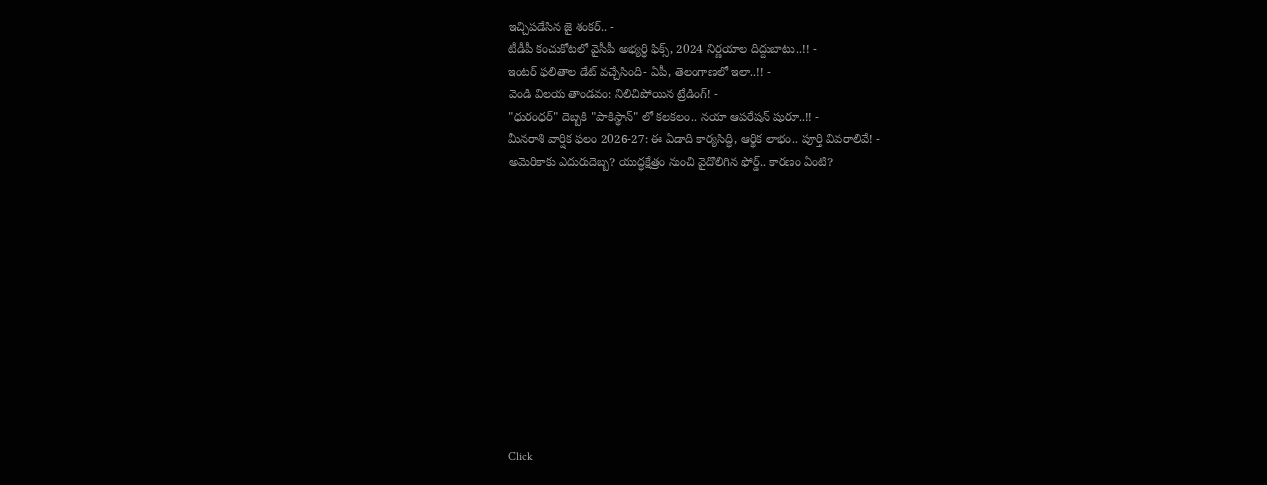ఇచ్చిపడేసిన జై శంకర్.. -
టీడీపీ కంచుకోటలో వైసీపీ అభ్యర్ధి ఫిక్స్, 2024 నిర్ణయాల దిద్దుబాటు..!! -
ఇంటర్ ఫలితాల డేట్ వచ్చేసింది- ఏపీ, తెలంగాణలో ఇలా..!! -
వెండి విలయ తాండవం: నిలిచిపోయిన ట్రేడింగ్! -
"ధురంధర్" దెబ్బకి "పాకిస్థాన్" లో కలకలం.. నయా ఆపరేషన్ షురూ..!! -
మీనరాశి వార్షిక ఫలం 2026-27: ఈ ఏడాది కార్యసిద్ధి, ఆర్థిక లాభం.. పూర్తి వివరాలివే! -
అమెరికాకు ఎదురుదెబ్బ? యుద్ధక్షేత్రం నుంచి వైదొలిగిన ఫోర్డ్.. కారణం ఏంటి?












Click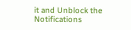it and Unblock the Notifications